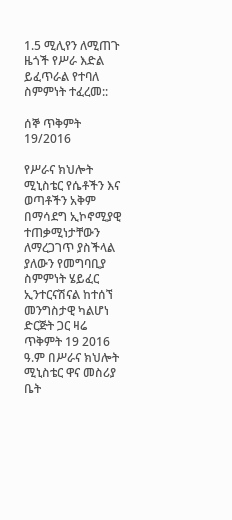1.5 ሚሊየን ለሚጠጉ ዜጎች የሥራ እድል ይፈጥራል የተባለ ስምምነት ተፈረመ::

ሰኞ ጥቅምት 19/2016

የሥራና ክህሎት ሚኒስቴር የሴቶችን እና ወጣቶችን አቅም በማሳደግ ኢኮኖሚያዊ ተጠቃሚነታቸውን ለማረጋገጥ ያስችላል ያለውን የመግባቢያ ስምምነት ሄይፈር ኢንተርናሽናል ከተሰኘ መንግስታዊ ካልሆነ ድርጅት ጋር ዛሬ ጥቅምት 19 2016 ዓ.ም በሥራና ክህሎት ሚኒስቴር ዋና መስሪያ ቤት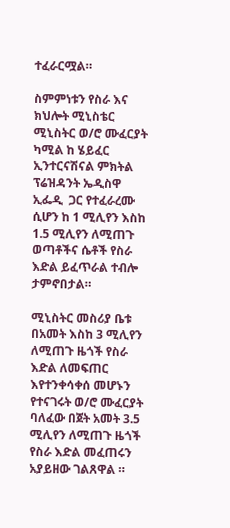ተፈራርሟል።

ስምምነቱን የስራ እና ክህሎት ሚኒስቴር ሚኒስትር ወ/ሮ ሙፈርያት ካሚል ከ ሄይፈር ኢንተርናሽናል ምክትል ፕሬዝዳንት ኤዲስዋ ኢፌዲ  ጋር የተፈራረሙ ሲሆን ከ 1 ሚሊየን እስከ 1.5 ሚሊየን ለሚጠጉ ወጣቶችና ሴቶች የስራ እድል ይፈጥራል ተብሎ ታምኖበታል።

ሚኒስትር መስሪያ ቤቱ በአመት እስከ 3 ሚሊየን ለሚጠጉ ዜጎች የስራ እድል ለመፍጠር እየተንቀሳቀሰ መሆኑን የተናገሩት ወ/ሮ ሙፈርያት ባለፈው በጀት አመት 3.5 ሚሊየን ለሚጠጉ ዜጎች የስራ እድል መፈጠሩን አያይዘው ገልጸዋል ።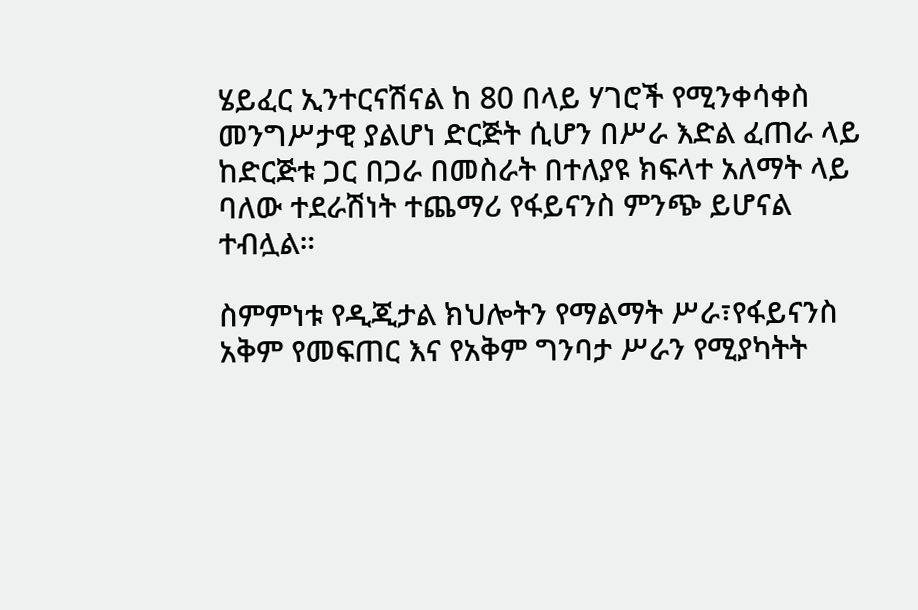ሄይፈር ኢንተርናሽናል ከ 80 በላይ ሃገሮች የሚንቀሳቀስ መንግሥታዊ ያልሆነ ድርጅት ሲሆን በሥራ እድል ፈጠራ ላይ ከድርጅቱ ጋር በጋራ በመስራት በተለያዩ ክፍላተ አለማት ላይ ባለው ተደራሽነት ተጨማሪ የፋይናንስ ምንጭ ይሆናል ተብሏል።

ስምምነቱ የዲጂታል ክህሎትን የማልማት ሥራ፣የፋይናንስ አቅም የመፍጠር እና የአቅም ግንባታ ሥራን የሚያካትት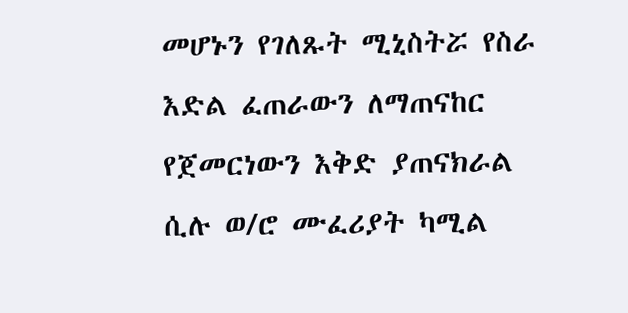መሆኑን የገለጹት ሚኒስትሯ የስራ እድል ፈጠራውን ለማጠናከር የጀመርነውን እቅድ ያጠናክራል ሲሉ ወ/ሮ ሙፈሪያት ካሚል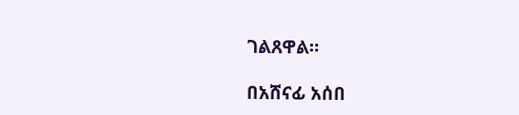ገልጸዋል።

በአሸናፊ አሰበ